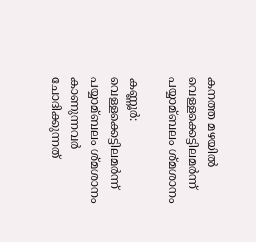കനത്ത മഴയില്‍ വെള്ളക്കെട്ടിലമര്‍ന്ന് പയ്യാമ്ബലം ശ്മശാനം

കണ്ണൂർ: വെള്ളക്കെട്ടിലമർന്ന് പയ്യാമ്ബലം ശ്മശാനം കാണുന്നവർ ചോദിക്കുന്നത്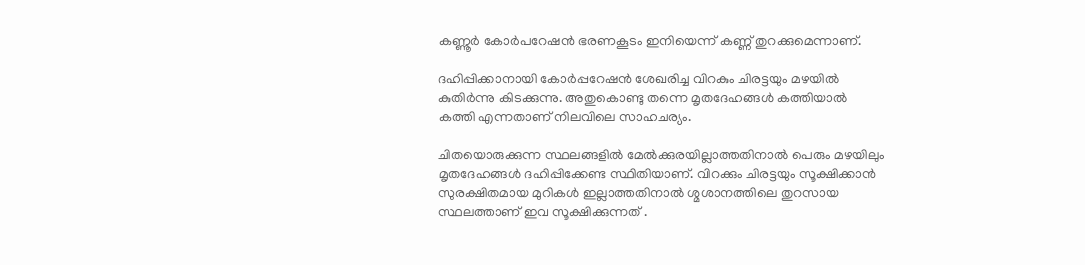കണ്ണൂർ കോർപറേഷൻ ഭരണകൂടം ഇനിയെന്ന് കണ്ണ് തുറക്കുമെന്നാണ്.

ദഹിപ്പിക്കാനായി കോർപ്പറേഷൻ ശേഖരിച്ച വിറകും ചിരട്ടയും മഴയില്‍ കുതിർന്നു കിടക്കുന്നു. അതുകൊണ്ടു തന്നെ മൃതദേഹങ്ങള്‍ കത്തിയാല്‍ കത്തി എന്നതാണ് നിലവിലെ സാഹചര്യം.

ചിതയൊരുക്കുന്ന സ്ഥലങ്ങളില്‍ മേല്‍ക്കുരയില്ലാത്തതിനാല്‍ പെരും മഴയിലും മൃതദേഹങ്ങള്‍ ദഹിപ്പിക്കേണ്ട സ്ഥിതിയാണ്. വിറക്കും ചിരട്ടയും സൂക്ഷിക്കാൻ സുരക്ഷിതമായ മുറികള്‍ ഇല്ലാത്തതിനാല്‍ ശ്മശാനത്തിലെ തുറസായ സ്ഥലത്താണ് ഇവ സൂക്ഷിക്കുന്നത് .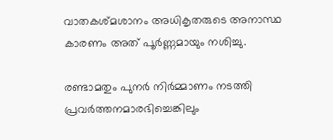വാതകശ്മശാനം അധികൃതരുടെ അനാസ്ഥ കാരണം അത് പൂർണ്ണമായും നശിച്ചു.

രണ്ടാമതും പുനർ നിർമ്മാണം നടത്തി പ്രവർത്തനമാരഭിച്ചെങ്കിലും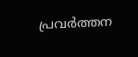പ്രവർത്തന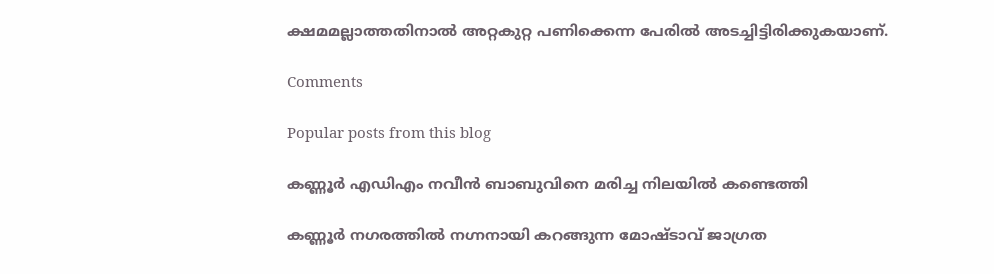ക്ഷമമല്ലാത്തതിനാല്‍ അറ്റകുറ്റ പണിക്കെന്ന പേരില്‍ അടച്ചിട്ടിരിക്കുകയാണ്.

Comments

Popular posts from this blog

കണ്ണൂർ എഡിഎം നവീൻ ബാബുവിനെ മരിച്ച നിലയിൽ കണ്ടെത്തി

കണ്ണൂർ നഗരത്തിൽ നഗ്നനായി കറങ്ങുന്ന മോഷ്ടാവ് ജാഗ്രത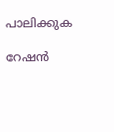പാലിക്കുക

റേഷന്‍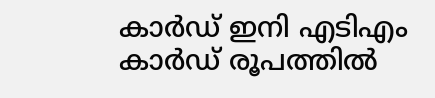കാര്‍ഡ് ഇനി എടിഎം കാര്‍ഡ് രൂപത്തില്‍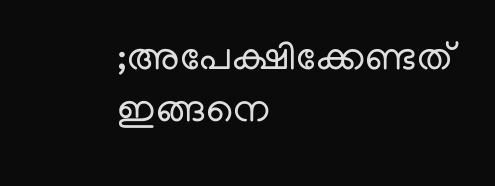;അപേക്ഷിക്കേണ്ടത് ഇങ്ങനെ